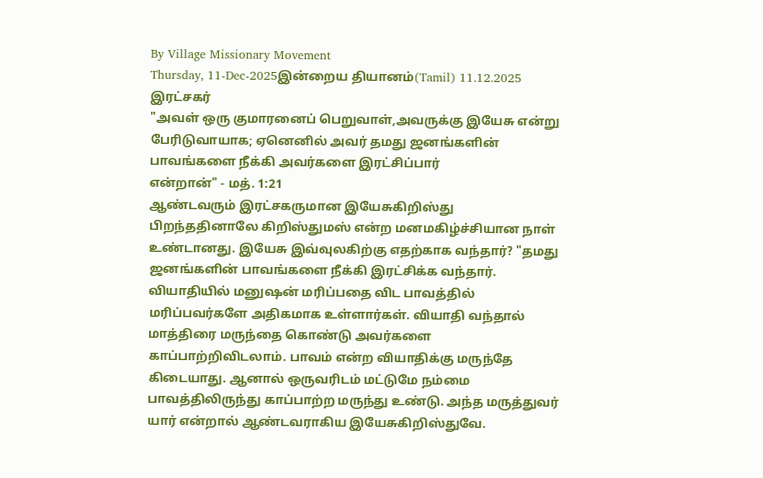By Village Missionary Movement
Thursday, 11-Dec-2025இன்றைய தியானம்(Tamil) 11.12.2025
இரட்சகர்
"அவள் ஒரு குமாரனைப் பெறுவாள்,அவருக்கு இயேசு என்று பேரிடுவாயாக; ஏனெனில் அவர் தமது ஜனங்களின் பாவங்களை நீக்கி அவர்களை இரட்சிப்பார்
என்றான்" - மத். 1:21
ஆண்டவரும் இரட்சகருமான இயேசுகிறிஸ்து பிறந்ததினாலே கிறிஸ்துமஸ் என்ற மனமகிழ்ச்சியான நாள் உண்டானது. இயேசு இவ்வுலகிற்கு எதற்காக வந்தார்? "தமது ஜனங்களின் பாவங்களை நீக்கி இரட்சிக்க வந்தார். வியாதியில் மனுஷன் மரிப்பதை விட பாவத்தில் மரிப்பவர்களே அதிகமாக உள்ளார்கள். வியாதி வந்தால் மாத்திரை மருந்தை கொண்டு அவர்களை காப்பாற்றிவிடலாம். பாவம் என்ற வியாதிக்கு மருந்தே கிடையாது. ஆனால் ஒருவரிடம் மட்டுமே நம்மை பாவத்திலிருந்து காப்பாற்ற மருந்து உண்டு. அந்த மருத்துவர் யார் என்றால் ஆண்டவராகிய இயேசுகிறிஸ்துவே.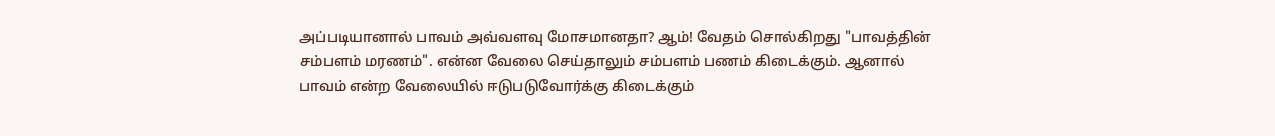அப்படியானால் பாவம் அவ்வளவு மோசமானதா? ஆம்! வேதம் சொல்கிறது "பாவத்தின் சம்பளம் மரணம்". என்ன வேலை செய்தாலும் சம்பளம் பணம் கிடைக்கும். ஆனால் பாவம் என்ற வேலையில் ஈடுபடுவோர்க்கு கிடைக்கும்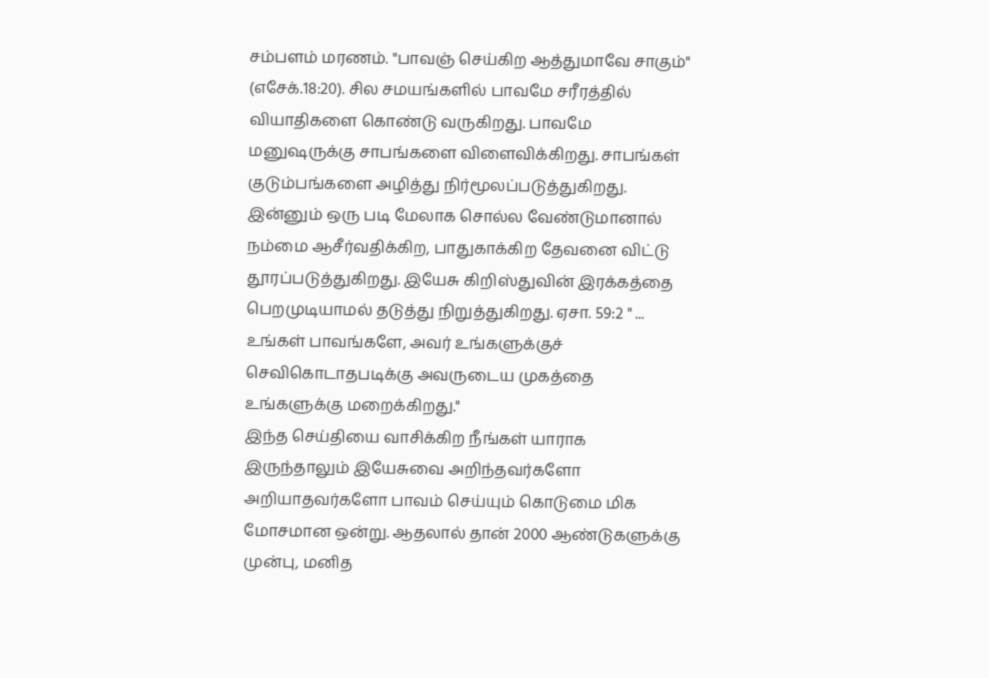சம்பளம் மரணம். "பாவஞ் செய்கிற ஆத்துமாவே சாகும்" (எசேக்.18:20). சில சமயங்களில் பாவமே சரீரத்தில் வியாதிகளை கொண்டு வருகிறது. பாவமே மனுஷருக்கு சாபங்களை விளைவிக்கிறது. சாபங்கள் குடும்பங்களை அழித்து நிர்மூலப்படுத்துகிறது. இன்னும் ஒரு படி மேலாக சொல்ல வேண்டுமானால் நம்மை ஆசீர்வதிக்கிற, பாதுகாக்கிற தேவனை விட்டு தூரப்படுத்துகிறது. இயேசு கிறிஸ்துவின் இரக்கத்தை பெறமுடியாமல் தடுத்து நிறுத்துகிறது. ஏசா. 59:2 " ... உங்கள் பாவங்களே, அவர் உங்களுக்குச் செவிகொடாதபடிக்கு அவருடைய முகத்தை உங்களுக்கு மறைக்கிறது."
இந்த செய்தியை வாசிக்கிற நீங்கள் யாராக இருந்தாலும் இயேசுவை அறிந்தவர்களோ அறியாதவர்களோ பாவம் செய்யும் கொடுமை மிக மோசமான ஒன்று. ஆதலால் தான் 2000 ஆண்டுகளுக்கு முன்பு, மனித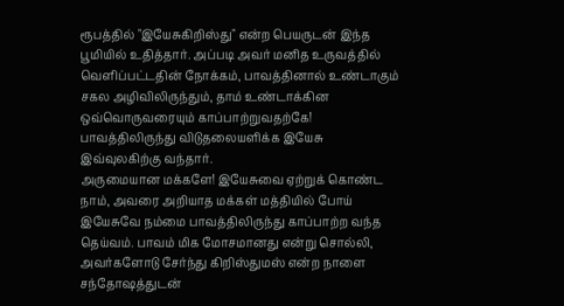ரூபத்தில் "இயேசுகிறிஸ்து" என்ற பெயருடன் இந்த பூமியில் உதித்தார். அப்படி அவர் மனித உருவத்தில் வெளிப்பட்டதின் நோக்கம், பாவத்தினால் உண்டாகும் சகல அழிவிலிருந்தும், தாம் உண்டாக்கின ஒவ்வொருவரையும் காப்பாற்றுவதற்கே! பாவத்திலிருந்து விடுதலையளிக்க இயேசு இவ்வுலகிற்கு வந்தார்.
அருமையான மக்களே! இயேசுவை ஏற்றுக் கொண்ட நாம், அவரை அறியாத மக்கள் மத்தியில் போய் இயேசுவே நம்மை பாவத்திலிருந்து காப்பாற்ற வந்த தெய்வம். பாவம் மிக மோசமானது என்று சொல்லி, அவர்களோடு சேர்ந்து கிறிஸ்துமஸ் என்ற நாளை சந்தோஷத்துடன்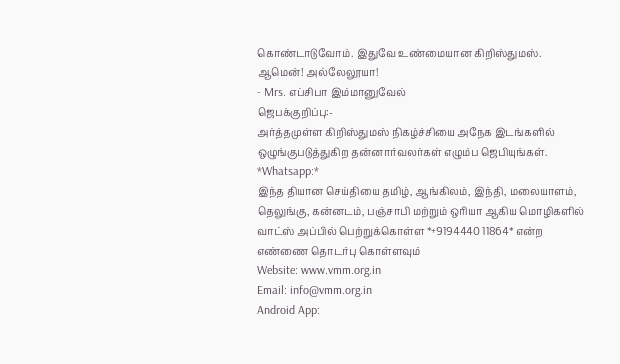கொண்டாடுவோம். இதுவே உண்மையான கிறிஸ்துமஸ்.
ஆமென்! அல்லேலூயா!
- Mrs. எப்சிபா இம்மானுவேல்
ஜெபக்குறிப்பு:-
அர்த்தமுள்ள கிறிஸ்துமஸ் நிகழ்ச்சியை அநேக இடங்களில் ஒழுங்குபடுத்துகிற தன்னார்வலர்கள் எழும்ப ஜெபியுங்கள்.
*Whatsapp:*
இந்த தியான செய்தியை தமிழ், ஆங்கிலம், இந்தி, மலையாளம், தெலுங்கு, கன்னடம், பஞ்சாபி மற்றும் ஒரியா ஆகிய மொழிகளில் வாட்ஸ் அப்பில் பெற்றுக்கொள்ள *+9194440 11864* என்ற எண்ணை தொடர்பு கொள்ளவும்
Website: www.vmm.org.in
Email: info@vmm.org.in
Android App: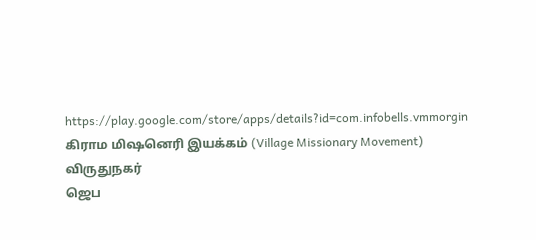https://play.google.com/store/apps/details?id=com.infobells.vmmorgin
கிராம மிஷனெரி இயக்கம் (Village Missionary Movement)
விருதுநகர்
ஜெப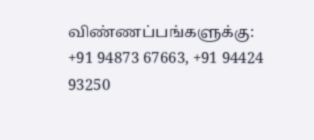விண்ணப்பங்களுக்கு: +91 94873 67663, +91 94424 93250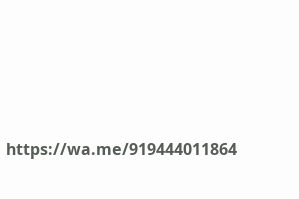https://wa.me/919444011864